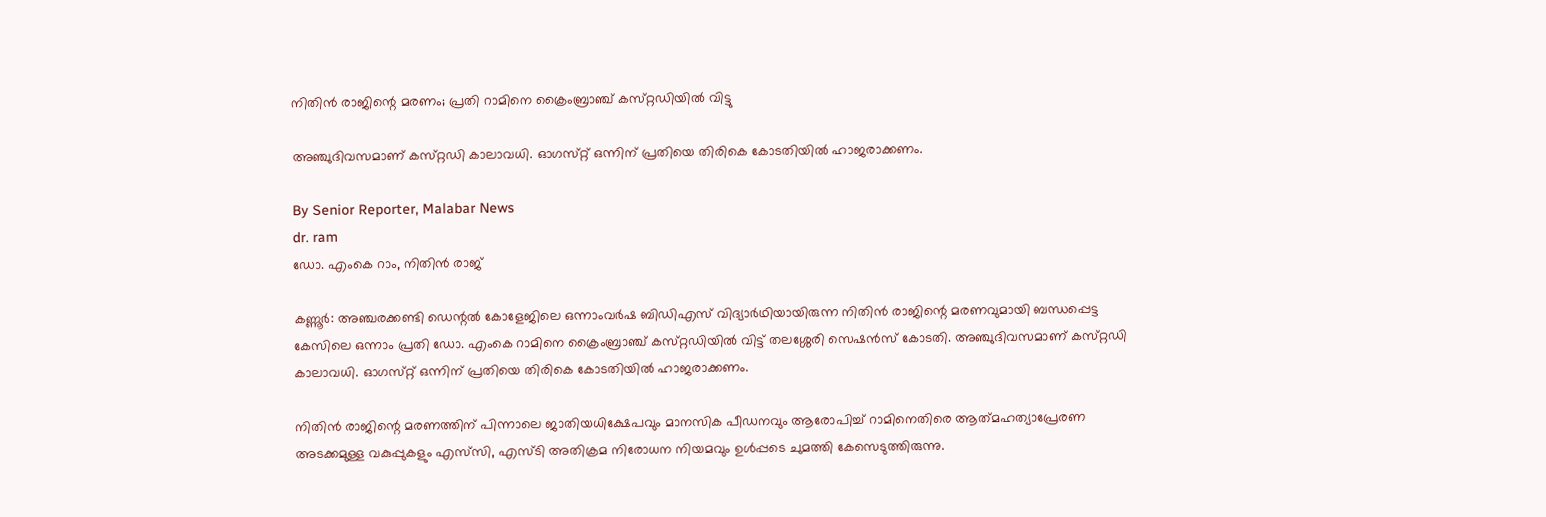നിതിൻ രാജിന്റെ മരണം; പ്രതി റാമിനെ ക്രൈംബ്രാഞ്ച് കസ്‌റ്റഡിയിൽ വിട്ടു

അഞ്ചുദിവസമാണ് കസ്‌റ്റഡി കാലാവധി. ഓഗസ്‌റ്റ് ഒന്നിന് പ്രതിയെ തിരികെ കോടതിയിൽ ഹാജരാക്കണം.

By Senior Reporter, Malabar News
dr. ram
ഡോ. എംകെ റാം, നിതിൻ രാജ്

കണ്ണൂർ: അഞ്ചരക്കണ്ടി ഡെന്റൽ കോളേജിലെ ഒന്നാംവർഷ ബിഡിഎസ് വിദ്യാർഥിയായിരുന്ന നിതിൻ രാജിന്റെ മരണവുമായി ബന്ധപ്പെട്ട കേസിലെ ഒന്നാം പ്രതി ഡോ. എംകെ റാമിനെ ക്രൈംബ്രാഞ്ച് കസ്‌റ്റഡിയിൽ വിട്ട് തലശ്ശേരി സെഷൻസ് കോടതി. അഞ്ചുദിവസമാണ് കസ്‌റ്റഡി കാലാവധി. ഓഗസ്‌റ്റ് ഒന്നിന് പ്രതിയെ തിരികെ കോടതിയിൽ ഹാജരാക്കണം.

നിതിൻ രാജിന്റെ മരണത്തിന് പിന്നാലെ ജാതിയധിക്ഷേപവും മാനസിക പീഡനവും ആരോപിച്ച് റാമിനെതിരെ ആത്‍മഹത്യാപ്രേരണ അടക്കമുള്ള വകുപ്പുകളും എസ്‌സി, എസ്‌ടി അതിക്രമ നിരോധന നിയമവും ഉൾപ്പടെ ചുമത്തി കേസെടുത്തിരുന്നു.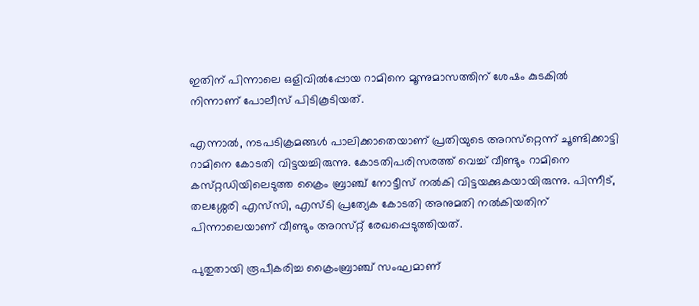ഇതിന് പിന്നാലെ ഒളിവിൽപ്പോയ റാമിനെ മൂന്നുമാസത്തിന് ശേഷം കുടകിൽ നിന്നാണ് പോലീസ് പിടികൂടിയത്.

എന്നാൽ, നടപടിക്രമങ്ങൾ പാലിക്കാതെയാണ് പ്രതിയുടെ അറസ്‌റ്റെന്ന് ചൂണ്ടിക്കാട്ടി റാമിനെ കോടതി വിട്ടയച്ചിരുന്നു. കോടതിപരിസരത്ത് വെച്ച് വീണ്ടും റാമിനെ കസ്‌റ്റഡിയിലെടുത്ത ക്രൈം ബ്രാഞ്ച് നോട്ടീസ് നൽകി വിട്ടയക്കുകയായിരുന്നു. പിന്നീട്, തലശ്ശേരി എസ്‌സി, എസ്‌ടി പ്രത്യേക കോടതി അനുമതി നൽകിയതിന് പിന്നാലെയാണ് വീണ്ടും അറസ്‌റ്റ് രേഖപ്പെടുത്തിയത്.

പുതുതായി രൂപീകരിച്ച ക്രൈംബ്രാഞ്ച് സംഘമാണ്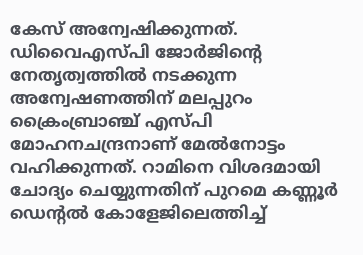കേസ് അന്വേഷിക്കുന്നത്. ഡിവൈഎസ്‌പി ജോർജിന്റെ നേതൃത്വത്തിൽ നടക്കുന്ന അന്വേഷണത്തിന് മലപ്പുറം ക്രൈംബ്രാഞ്ച് എസ്‌പി മോഹനചന്ദ്രനാണ് മേൽനോട്ടം വഹിക്കുന്നത്. റാമിനെ വിശദമായി ചോദ്യം ചെയ്യുന്നതിന് പുറമെ കണ്ണൂർ ഡെന്റൽ കോളേജിലെത്തിച്ച്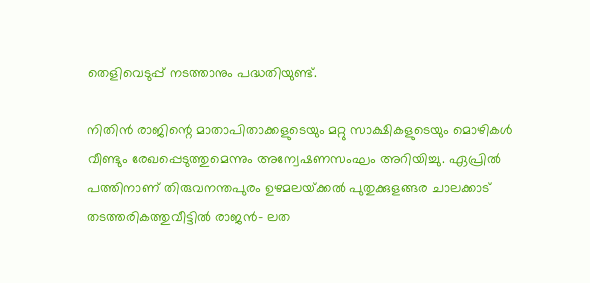തെളിവെടുപ്പ് നടത്താനും പദ്ധതിയുണ്ട്.

നിതിൻ രാജിന്റെ മാതാപിതാക്കളുടെയും മറ്റു സാക്ഷികളുടെയും മൊഴികൾ വീണ്ടും രേഖപ്പെടുത്തുമെന്നും അന്വേഷണസംഘം അറിയിച്ചു. ഏപ്രിൽ പത്തിനാണ് തിരുവനന്തപുരം ഉഴമലയ്‌ക്കൽ പുതുക്കുളങ്ങര ചാലക്കാട് തടത്തരികത്തുവീട്ടിൽ രാജൻ- ലത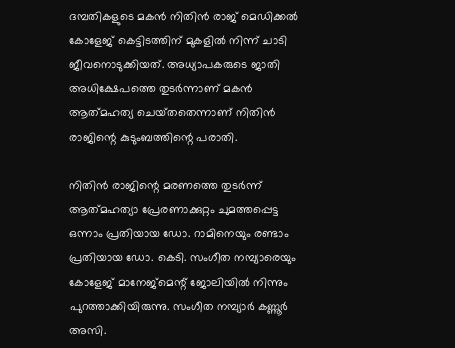ദമ്പതികളുടെ മകൻ നിതിൻ രാജ് മെഡിക്കൽ കോളേജ് കെട്ടിടത്തിന് മുകളിൽ നിന്ന് ചാടി ജീവനൊടുക്കിയത്. അധ്യാപകരുടെ ജാതി അധിക്ഷേപത്തെ തുടർന്നാണ് മകൻ ആത്‍മഹത്യ ചെയ്‌തതെന്നാണ്‌ നിതിൻ രാജിന്റെ കുടുംബത്തിന്റെ പരാതി.

നിതിൻ രാജിന്റെ മരണത്തെ തുടർന്ന് ആത്‍മഹത്യാ പ്രേരണാക്കുറ്റം ചുമത്തപ്പെട്ട ഒന്നാം പ്രതിയായ ഡോ. റാമിനെയും രണ്ടാം പ്രതിയായ ഡോ. കെടി. സംഗീത നമ്പ്യാരെയും കോളേജ് മാനേജ്മെന്റ് ജോലിയിൽ നിന്നും പുറത്താക്കിയിരുന്നു. സംഗീത നമ്പ്യാർ കണ്ണൂർ അസി.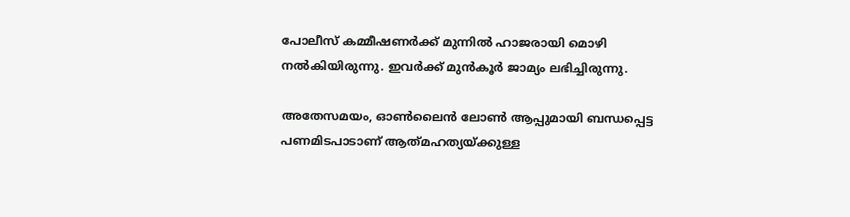പോലീസ് കമ്മീഷണർക്ക് മുന്നിൽ ഹാജരായി മൊഴി നൽകിയിരുന്നു. ഇവർക്ക് മുൻ‌കൂർ ജാമ്യം ലഭിച്ചിരുന്നു.

അതേസമയം, ഓൺലൈൻ ലോൺ ആപ്പുമായി ബന്ധപ്പെട്ട പണമിടപാടാണ് ആത്‍മഹത്യയ്‌ക്കുള്ള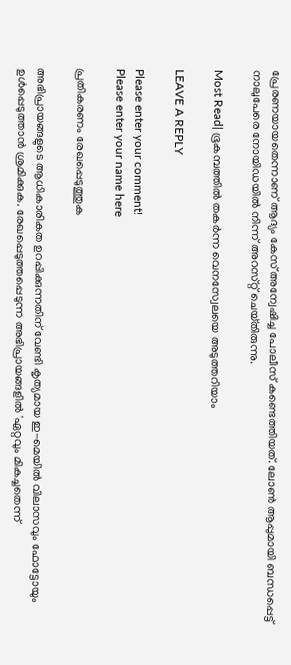പ്രേരണയായതെന്നാണ് ആദ്യം കേസ് അന്വേഷിച്ച പോലീസ് കണ്ടെത്തിയത്. ലോൺ ആപ്പുമായി ബന്ധപ്പെട്ട് നാലുപേരെ നോയിഡയിൽ നിന്ന് അറസ്‌റ്റ് ചെയ്‌തിരുന്നു.

Most Read| ഭൂകമ്പത്തിൽ തകർന്ന വെനസ്വേലയെ അടുത്തറിയാം

LEAVE A REPLY

Please enter your comment!
Please enter your name here

പ്രതികരണം രേഖപ്പെടുത്തുക

അഭിപ്രായങ്ങളുടെ ആധികാരികത ഉറപ്പിക്കുന്നതിന് വേണ്ടി കൃത്യമായ ഇ-മെയിൽ വിലാസവും ഫോട്ടോയും ഉൾപ്പെടുത്താൻ ശ്രമിക്കുക. രേഖപ്പെടുത്തപ്പെടുന്ന അഭിപ്രായങ്ങളിൽ 'ഏറ്റവും മികച്ചതെന്ന്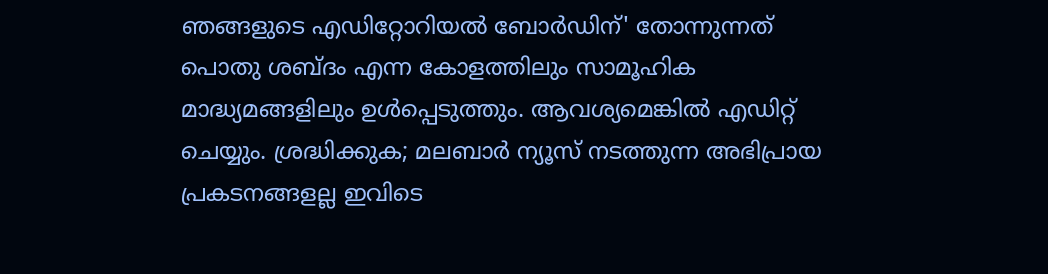ഞങ്ങളുടെ എഡിറ്റോറിയൽ ബോർഡിന്' തോന്നുന്നത് പൊതു ശബ്‌ദം എന്ന കോളത്തിലും സാമൂഹിക മാദ്ധ്യമങ്ങളിലും ഉൾപ്പെടുത്തും. ആവശ്യമെങ്കിൽ എഡിറ്റ് ചെയ്യും. ശ്രദ്ധിക്കുക; മലബാർ ന്യൂസ് നടത്തുന്ന അഭിപ്രായ പ്രകടനങ്ങളല്ല ഇവിടെ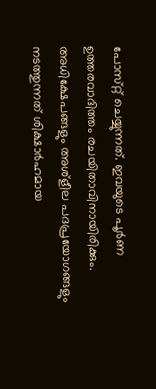പോസ്‌റ്റ് ചെയ്യുന്നത്. ഇവയുടെ പൂർണ ഉത്തരവാദിത്തം രചയിതാവിനായിരിക്കും. അധിക്ഷേപങ്ങളും അശ്‌ളീല പദപ്രയോഗങ്ങളും നടത്തുന്നത് ശിക്ഷാർഹമായ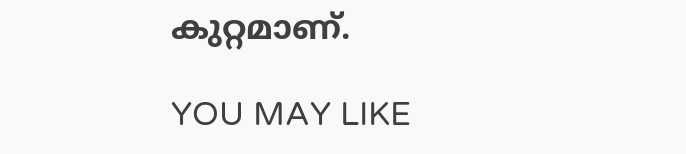കുറ്റമാണ്.

YOU MAY LIKE